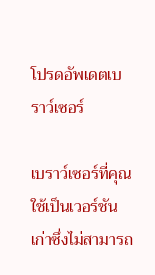โปรดอัพเดตเบราว์เซอร์

เบราว์เซอร์ที่คุณใช้เป็นเวอร์ชันเก่าซึ่งไม่สามารถ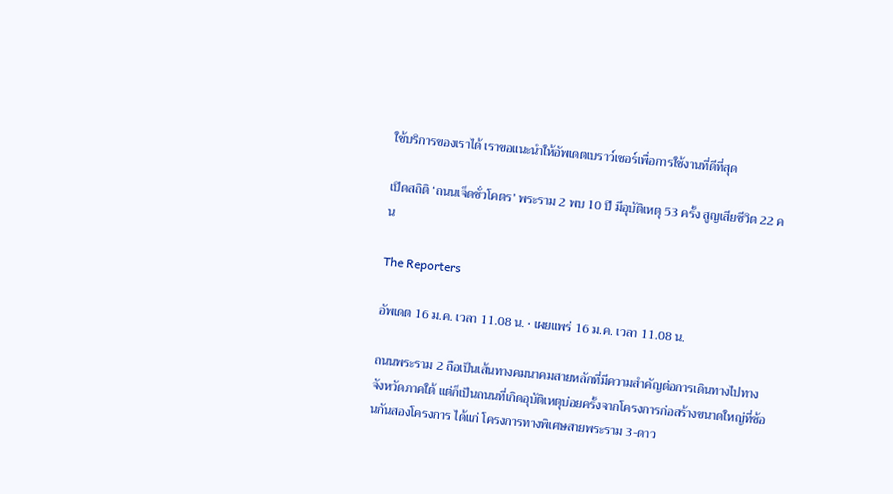ใช้บริการของเราได้ เราขอแนะนำให้อัพเดตเบราว์เซอร์เพื่อการใช้งานที่ดีที่สุด

เปิดสถิติ ‘ถนนเจ็ดชั่วโคตร’ พระราม 2 พบ 10 ปี มีอุบัติเหตุ 53 ครั้ง สูญเสียชีวิต 22 คน

The Reporters

อัพเดต 16 ม.ค. เวลา 11.08 น. • เผยแพร่ 16 ม.ค. เวลา 11.08 น.

ถนนพระราม 2 ถือเป็นเส้นทางคมนาคมสายหลักที่มีความสำคัญต่อการเดินทางไปทางจังหวัดภาคใต้ แต่ก็เป็นถนนที่เกิดอุบัติเหตุบ่อยครั้งจากโครงการก่อสร้างขนาดใหญ่ที่ซ้อนกันสองโครงการ ได้แก่ โครงการทางพิเศษสายพระราม 3-ดาว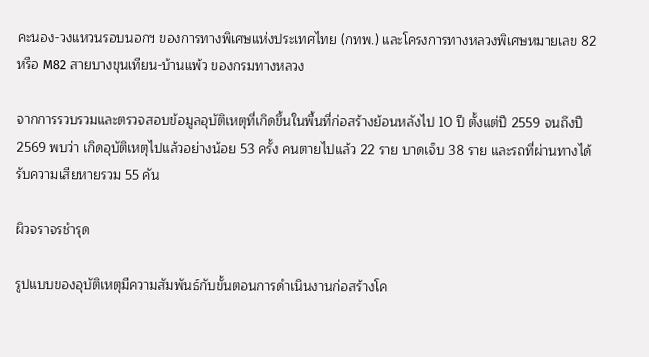คะนอง-วงแหวนรอบนอกฯ ของการทางพิเศษแห่งประเทศไทย (กทพ.) และโครงการทางหลวงพิเศษหมายเลข 82 หรือ M82 สายบางขุนเทียน-บ้านแพ้ว ของกรมทางหลวง

จากการรวบรวมและตรวจสอบข้อมูลอุบัติเหตุที่เกิดขึ้นในพื้นที่ก่อสร้างย้อนหลังไป 10 ปี ตั้งแต่ปี 2559 จนถึงปี 2569 พบว่า เกิดอุบัติเหตุไปแล้วอย่างน้อย 53 ครั้ง คนตายไปแล้ว 22 ราย บาดเจ็บ 38 ราย และรถที่ผ่านทางได้รับความเสียหายรวม 55 คัน

ผิวจราจรชำรุด

รูปแบบของอุบัติเหตุมีความสัมพันธ์กับขั้นตอนการดำเนินงานก่อสร้างโค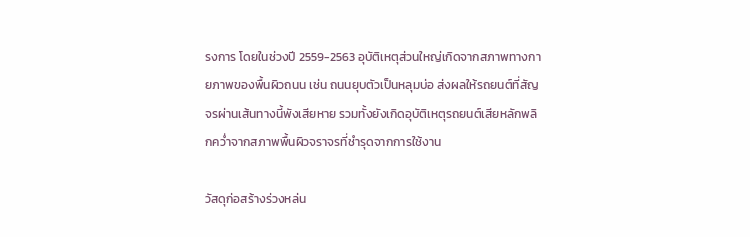รงการ โดยในช่วงปี 2559-2563 อุบัติเหตุส่วนใหญ่เกิดจากสภาพทางกายภาพของพื้นผิวถนน เช่น ถนนยุบตัวเป็นหลุมบ่อ ส่งผลให้รถยนต์ที่สัญจรผ่านเส้นทางนี้พังเสียหาย รวมทั้งยังเกิดอุบัติเหตุรถยนต์เสียหลักพลิกคว่ำจากสภาพพื้นผิวจราจรที่ชำรุดจากการใช้งาน

วัสดุก่อสร้างร่วงหล่น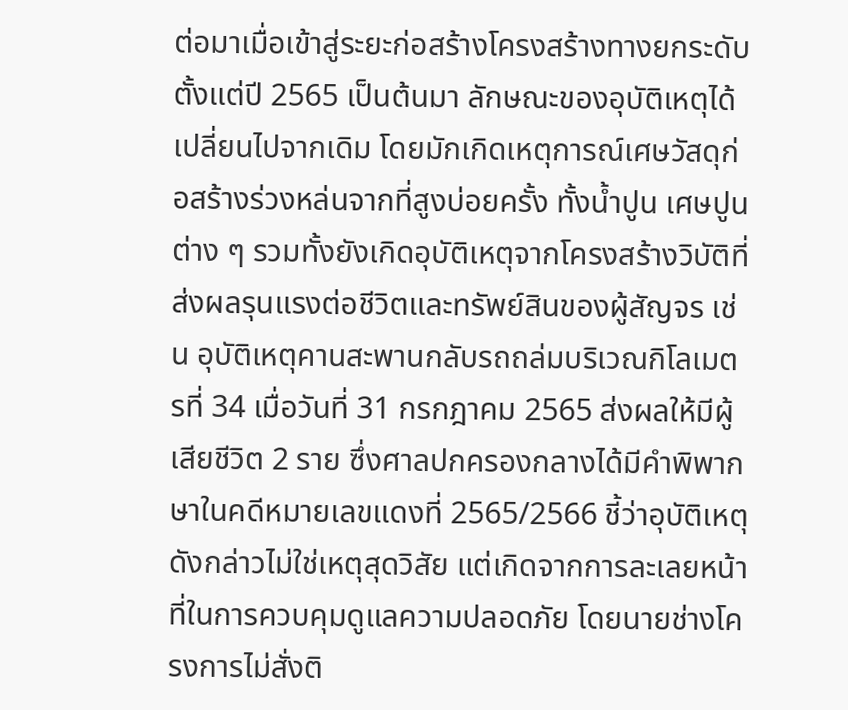ต่อมาเมื่อเข้าสู่ระยะก่อสร้างโครงสร้างทางยกระดับตั้งแต่ปี 2565 เป็นต้นมา ลักษณะของอุบัติเหตุได้เปลี่ยนไปจากเดิม โดยมักเกิดเหตุการณ์เศษวัสดุก่อสร้างร่วงหล่นจากที่สูงบ่อยครั้ง ทั้งน้ำปูน เศษปูนต่าง ๆ รวมทั้งยังเกิดอุบัติเหตุจากโครงสร้างวิบัติที่ส่งผลรุนแรงต่อชีวิตและทรัพย์สินของผู้สัญจร เช่น อุบัติเหตุคานสะพานกลับรถถล่มบริเวณกิโลเมตรที่ 34 เมื่อวันที่ 31 กรกฎาคม 2565 ส่งผลให้มีผู้เสียชีวิต 2 ราย ซึ่งศาลปกครองกลางได้มีคำพิพากษาในคดีหมายเลขแดงที่ 2565/2566 ชี้ว่าอุบัติเหตุดังกล่าวไม่ใช่เหตุสุดวิสัย แต่เกิดจากการละเลยหน้าที่ในการควบคุมดูแลความปลอดภัย โดยนายช่างโครงการไม่สั่งติ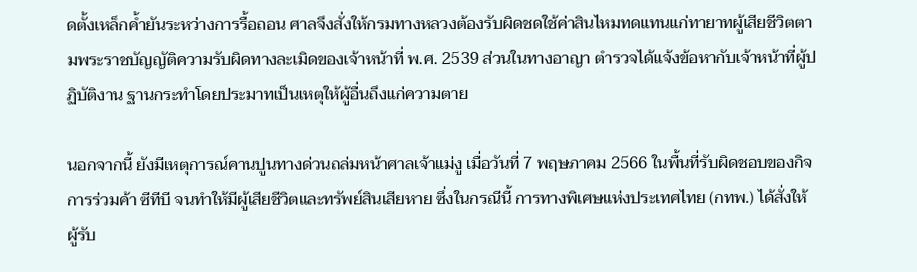ดตั้งเหล็กค้ำยันระหว่างการรื้อถอน ศาลจึงสั่งให้กรมทางหลวงต้องรับผิดชดใช้ค่าสินไหมทดแทนแก่ทายาทผู้เสียชีวิตตามพระราชบัญญัติความรับผิดทางละเมิดของเจ้าหน้าที่ พ.ศ. 2539 ส่วนในทางอาญา ตำรวจได้แจ้งข้อหากับเจ้าหน้าที่ผู้ปฏิบัติงาน ฐานกระทำโดยประมาทเป็นเหตุให้ผู้อื่นถึงแก่ความตาย

นอกจากนี้ ยังมีเหตุการณ์คานปูนทางด่วนถล่มหน้าศาลเจ้าแม่งู เมื่อวันที่ 7 พฤษภาคม 2566 ในพื้นที่รับผิดชอบของกิจการร่วมค้า ซีทีบี จนทำให้มีผู้เสียชีวิตและทรัพย์สินเสียหาย ซึ่งในกรณีนี้ การทางพิเศษแห่งประเทศไทย (กทพ.) ได้สั่งให้ผู้รับ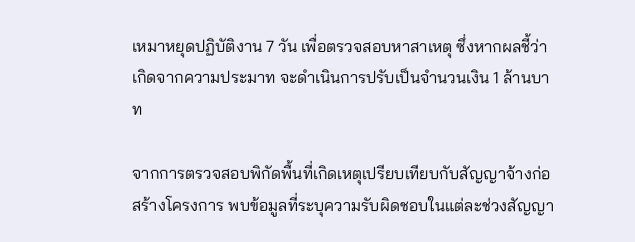เหมาหยุดปฏิบัติงาน 7 วัน เพื่อตรวจสอบหาสาเหตุ ซึ่งหากผลชี้ว่าเกิดจากความประมาท จะดำเนินการปรับเป็นจำนวนเงิน 1 ล้านบาท

จากการตรวจสอบพิกัดพื้นที่เกิดเหตุเปรียบเทียบกับสัญญาจ้างก่อสร้างโครงการ พบข้อมูลที่ระบุความรับผิดชอบในแต่ละช่วงสัญญา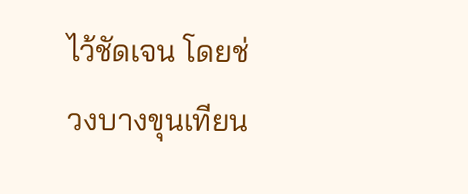ไว้ชัดเจน โดยช่วงบางขุนเทียน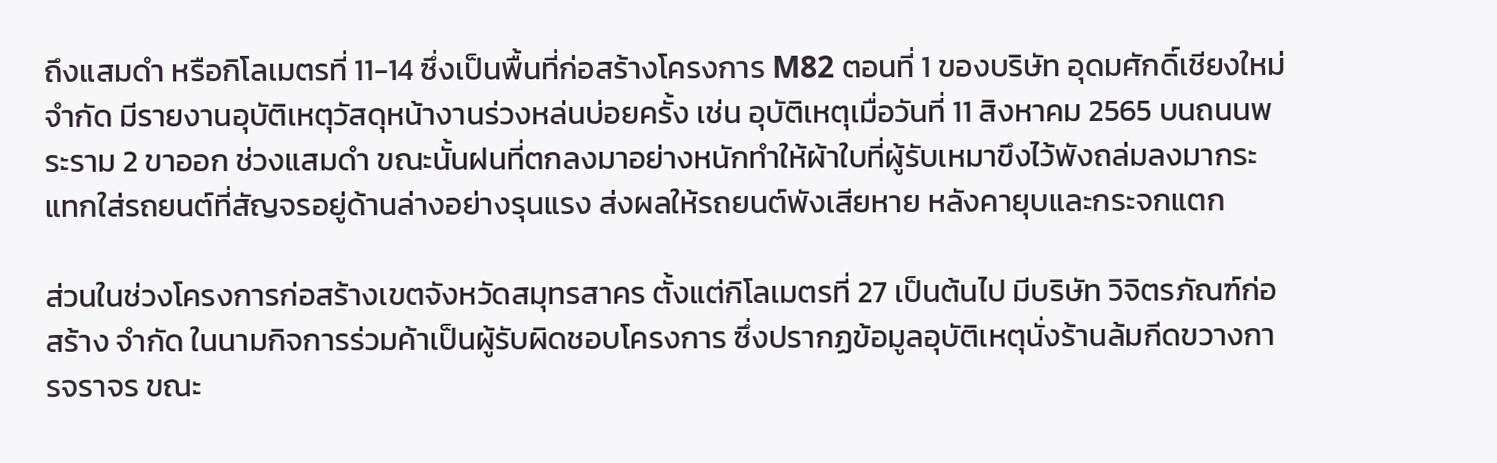ถึงแสมดำ หรือกิโลเมตรที่ 11-14 ซึ่งเป็นพื้นที่ก่อสร้างโครงการ M82 ตอนที่ 1 ของบริษัท อุดมศักดิ์เชียงใหม่ จำกัด มีรายงานอุบัติเหตุวัสดุหน้างานร่วงหล่นบ่อยครั้ง เช่น อุบัติเหตุเมื่อวันที่ 11 สิงหาคม 2565 บนถนนพระราม 2 ขาออก ช่วงแสมดำ ขณะนั้นฝนที่ตกลงมาอย่างหนักทำให้ผ้าใบที่ผู้รับเหมาขึงไว้พังถล่มลงมากระแทกใส่รถยนต์ที่สัญจรอยู่ด้านล่างอย่างรุนแรง ส่งผลให้รถยนต์พังเสียหาย หลังคายุบและกระจกแตก

ส่วนในช่วงโครงการก่อสร้างเขตจังหวัดสมุทรสาคร ตั้งแต่กิโลเมตรที่ 27 เป็นต้นไป มีบริษัท วิจิตรภัณฑ์ก่อสร้าง จำกัด ในนามกิจการร่วมค้าเป็นผู้รับผิดชอบโครงการ ซึ่งปรากฏข้อมูลอุบัติเหตุนั่งร้านล้มกีดขวางการจราจร ขณะ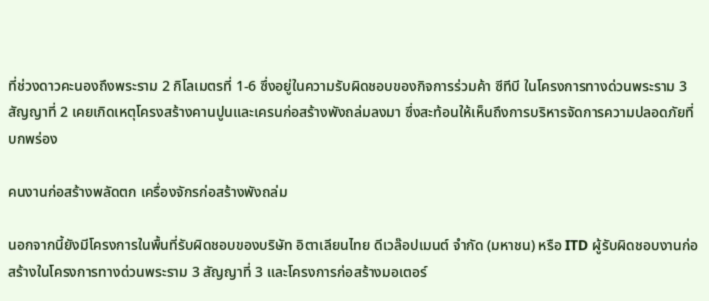ที่ช่วงดาวคะนองถึงพระราม 2 กิโลเมตรที่ 1-6 ซึ่งอยู่ในความรับผิดชอบของกิจการร่วมค้า ซีทีบี ในโครงการทางด่วนพระราม 3 สัญญาที่ 2 เคยเกิดเหตุโครงสร้างคานปูนและเครนก่อสร้างพังถล่มลงมา ซึ่งสะท้อนให้เห็นถึงการบริหารจัดการความปลอดภัยที่บกพร่อง

คนงานก่อสร้างพลัดตก เครื่องจักรก่อสร้างพังถล่ม

นอกจากนี้ยังมีโครงการในพื้นที่รับผิดชอบของบริษัท อิตาเลียนไทย ดีเวล๊อปเมนต์ จำกัด (มหาชน) หรือ ITD ผู้รับผิดชอบงานก่อสร้างในโครงการทางด่วนพระราม 3 สัญญาที่ 3 และโครงการก่อสร้างมอเตอร์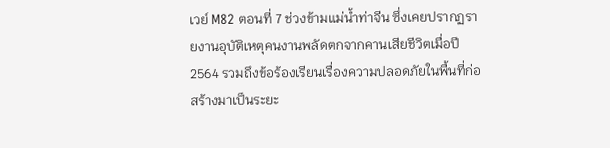เวย์ M82 ตอนที่ 7 ช่วงข้ามแม่น้ำท่าจีน ซึ่งเคยปรากฏรายงานอุบัติเหตุคนงานพลัดตกจากคานเสียชีวิตเมื่อปี 2564 รวมถึงข้อร้องเรียนเรื่องความปลอดภัยในพื้นที่ก่อสร้างมาเป็นระยะ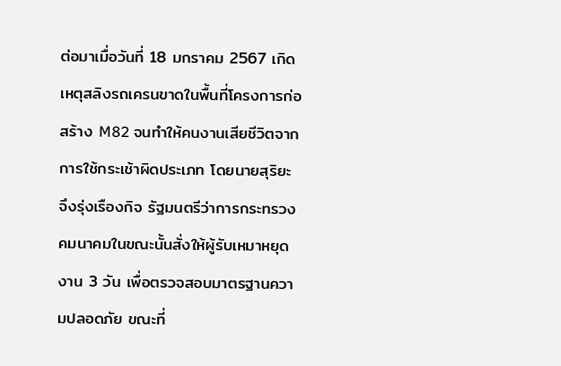ต่อมาเมื่อวันที่ 18 มกราคม 2567 เกิดเหตุสลิงรถเครนขาดในพื้นที่โครงการก่อสร้าง M82 จนทำให้คนงานเสียชีวิตจากการใช้กระเช้าผิดประเภท โดยนายสุริยะ จึงรุ่งเรืองกิจ รัฐมนตรีว่าการกระทรวงคมนาคมในขณะนั้นสั่งให้ผู้รับเหมาหยุดงาน 3 วัน เพื่อตรวจสอบมาตรฐานความปลอดภัย ขณะที่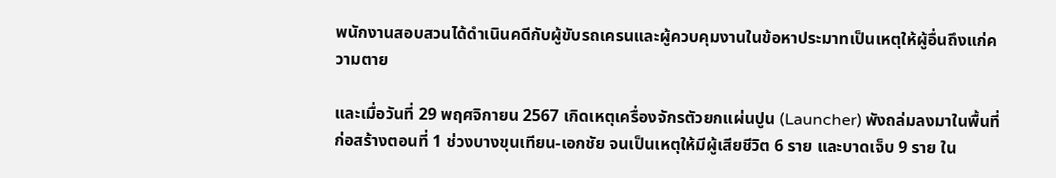พนักงานสอบสวนได้ดำเนินคดีกับผู้ขับรถเครนและผู้ควบคุมงานในข้อหาประมาทเป็นเหตุให้ผู้อื่นถึงแก่ความตาย

และเมื่อวันที่ 29 พฤศจิกายน 2567 เกิดเหตุเครื่องจักรตัวยกแผ่นปูน (Launcher) พังถล่มลงมาในพื้นที่ก่อสร้างตอนที่ 1 ช่วงบางขุนเทียน-เอกชัย จนเป็นเหตุให้มีผู้เสียชีวิต 6 ราย และบาดเจ็บ 9 ราย ใน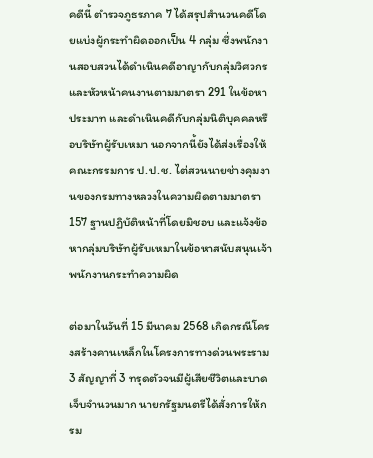คดีนี้ ตำรวจภูธรภาค 7 ได้สรุปสำนวนคดีโดยแบ่งผู้กระทำผิดออกเป็น 4 กลุ่ม ซึ่งพนักงานสอบสวนได้ดำเนินคดีอาญากับกลุ่มวิศวกรและหัวหน้าคนงานตามมาตรา 291 ในข้อหาประมาท และดำเนินคดีกับกลุ่มนิติบุคคลหรือบริษัทผู้รับเหมา นอกจากนี้ยังได้ส่งเรื่องให้คณะกรรมการ ป.ป.ช. ไต่สวนนายช่างคุมงานของกรมทางหลวงในความผิดตามมาตรา 157 ฐานปฏิบัติหน้าที่โดยมิชอบ และแจ้งข้อหากลุ่มบริษัทผู้รับเหมาในข้อหาสนับสนุนเจ้าพนักงานกระทำความผิด

ต่อมาในวันที่ 15 มีนาคม 2568 เกิดกรณีโครงสร้างคานเหล็กในโครงการทางด่วนพระราม 3 สัญญาที่ 3 ทรุดตัวจนมีผู้เสียชีวิตและบาดเจ็บจำนวนมาก นายกรัฐมนตรีได้สั่งการให้กรม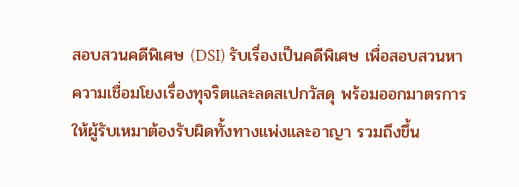สอบสวนคดีพิเศษ (DSI) รับเรื่องเป็นคดีพิเศษ เพื่อสอบสวนหาความเชื่อมโยงเรื่องทุจริตและลดสเปกวัสดุ พร้อมออกมาตรการให้ผู้รับเหมาต้องรับผิดทั้งทางแพ่งและอาญา รวมถึงขึ้น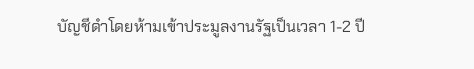บัญชีดำโดยห้ามเข้าประมูลงานรัฐเป็นเวลา 1-2 ปี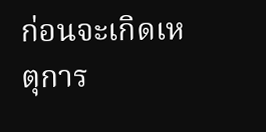ก่อนจะเกิดเหตุการ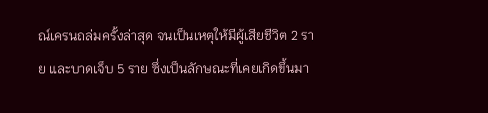ณ์เครนถล่มครั้งล่าสุด จนเป็นเหตุให้มีผู้เสียชีวิต 2 ราย และบาดเจ็บ 5 ราย ซึ่งเป็นลักษณะที่เคยเกิดขึ้นมา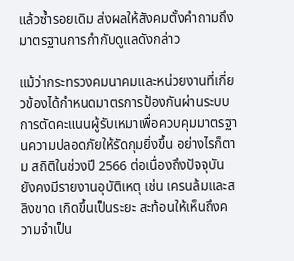แล้วซ้ำรอยเดิม ส่งผลให้สังคมตั้งคำถามถึงมาตรฐานการกำกับดูแลดังกล่าว

แม้ว่ากระทรวงคมนาคมและหน่วยงานที่เกี่ยวข้องได้กำหนดมาตรการป้องกันผ่านระบบการตัดคะแนนผู้รับเหมาเพื่อควบคุมมาตรฐานความปลอดภัยให้รัดกุมยิ่งขึ้น อย่างไรก็ตาม สถิติในช่วงปี 2566 ต่อเนื่องถึงปัจจุบันยังคงมีรายงานอุบัติเหตุ เช่น เครนล้มและสลิงขาด เกิดขึ้นเป็นระยะ สะท้อนให้เห็นถึงความจำเป็น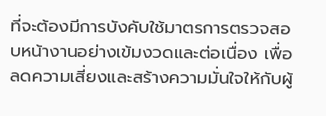ที่จะต้องมีการบังคับใช้มาตรการตรวจสอบหน้างานอย่างเข้มงวดและต่อเนื่อง เพื่อลดความเสี่ยงและสร้างความมั่นใจให้กับผู้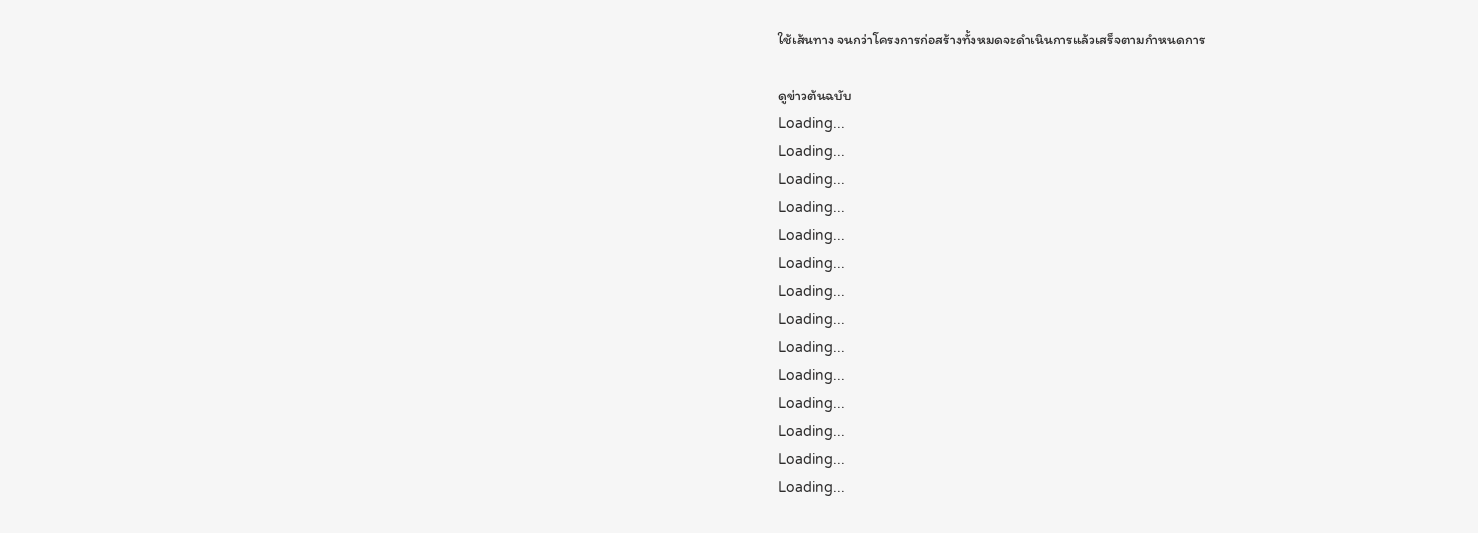ใช้เส้นทาง จนกว่าโครงการก่อสร้างทั้งหมดจะดำเนินการแล้วเสร็จตามกำหนดการ

ดูข่าวต้นฉบับ
Loading...
Loading...
Loading...
Loading...
Loading...
Loading...
Loading...
Loading...
Loading...
Loading...
Loading...
Loading...
Loading...
Loading...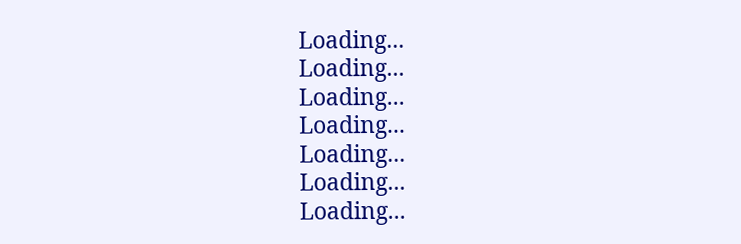Loading...
Loading...
Loading...
Loading...
Loading...
Loading...
Loading...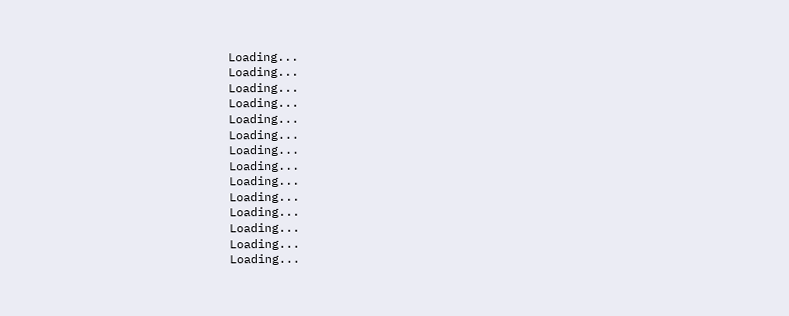Loading...
Loading...
Loading...
Loading...
Loading...
Loading...
Loading...
Loading...
Loading...
Loading...
Loading...
Loading...
Loading...
Loading...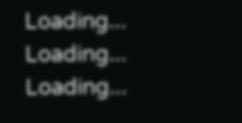Loading...
Loading...
Loading...